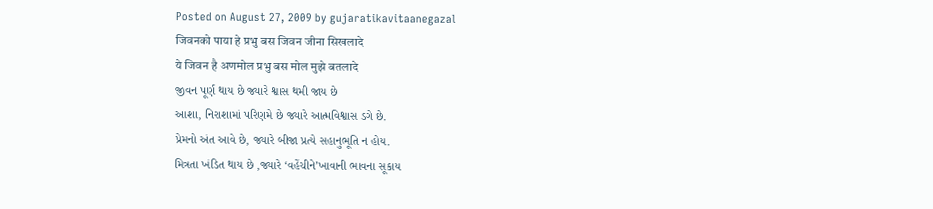Posted on August 27, 2009 by gujaratikavitaanegazal
जिवनको पाया हे प्रभु बस जिवन जीना सिखलादे
ये जिवन है अणमोल प्रभु बस मोल मुझे बतलादे
જીવન પૂર્ણ થાય છે જ્યારે શ્વાસ થમી જાય છે
આશા, નિરાશામાં પરિણમે છે જ્યારે આત્મવિશ્વાસ ડગે છે.
પ્રેમનો અંત આવે છે, જ્યારે બીજા પ્રત્યે સહાનુભૂતિ ન હોય.
મિત્રતા ખંડિત થાય છે ,જ્યારે ‘વહેંચીને’ખાવાની ભાવના સૂકાય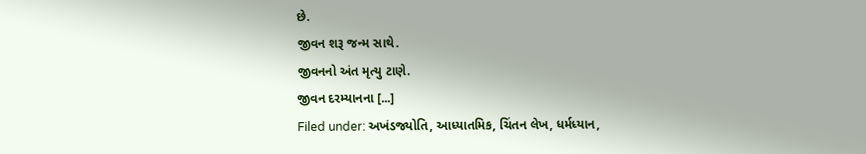છે.
જીવન શરૂ જન્મ સાથે.
જીવનનો અંત મૃત્યુ ટાણે.
જીવન દરમ્યાનના [...]
Filed under: અખંડજ્યોતિ, આધ્યાતમિક, ચિંતન લેખ, ધર્મધ્યાન,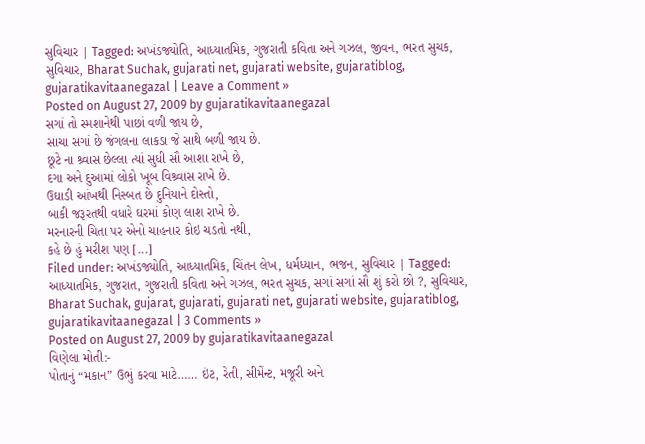સુવિચાર | Tagged: અખંડજ્યોતિ, આધ્યાતમિક, ગુજરાતી કવિતા અને ગઝલ, જીવન, ભરત સુચક, સુવિચાર, Bharat Suchak, gujarati net, gujarati website, gujaratiblog, gujaratikavitaanegazal | Leave a Comment »
Posted on August 27, 2009 by gujaratikavitaanegazal
સગાં તો સ્મશાનેથી પાછાં વળી જાય છે,
સાચા સગાં છે જંગલના લાકડા જે સાથે બળી જાય છે.
છૂટે ના શ્ર્વાસ છેલ્લા ત્યાં સુધી સૌ આશા રાખે છે,
દગા અને દુઆમાં લોકો ખૂબ વિશ્ર્વાસ રાખે છે.
ઉઘાડી આંખથી નિસ્બત છે દુનિયાને દોસ્તો,
બાકી જરૂરતથી વધારે ઘરમાં કોણ લાશ રાખે છે.
મરનારની ચિતા પર એનો ચાહનાર કોઇ ચડતો નથી,
કહે છે હું મરીશ પણ [...]
Filed under: અખંડજ્યોતિ, આધ્યાતમિક, ચિંતન લેખ, ધર્મધ્યાન, ભજન, સુવિચાર | Tagged: આધ્યાતમિક, ગુજરાત, ગુજરાતી કવિતા અને ગઝલ, ભરત સુચક, સગાં સગાં સૌ શું કરો છો ?, સુવિચાર, Bharat Suchak, gujarat, gujarati, gujarati net, gujarati website, gujaratiblog, gujaratikavitaanegazal | 3 Comments »
Posted on August 27, 2009 by gujaratikavitaanegazal
વિણેલા મોતી:-
પોતાનું “મકાન” ઉભું કરવા માટે…… ઇંટ, રેતી, સીમેંન્ટ, મજૂરી અને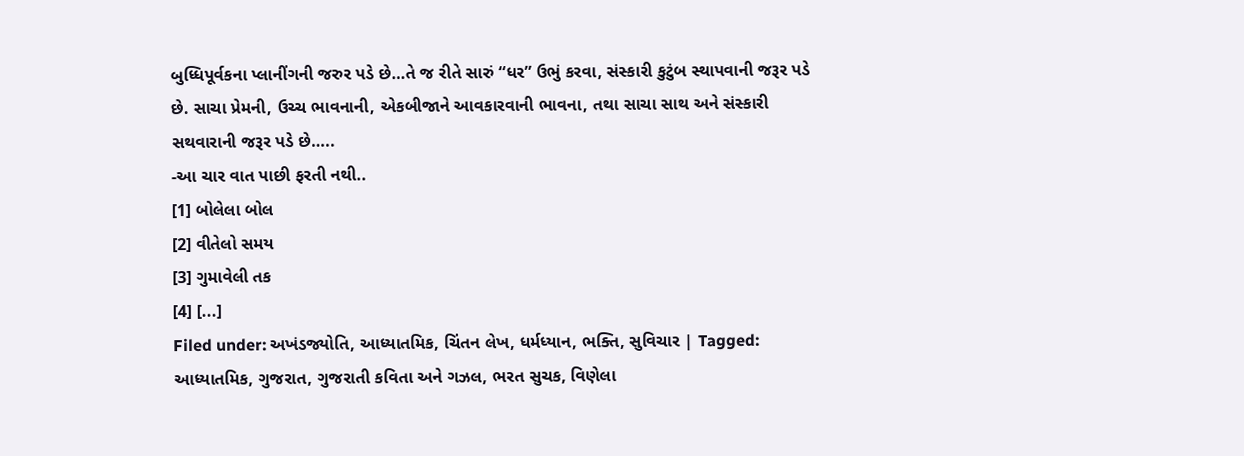બુધ્ધિપૂર્વકના પ્લાનીંગની જરુર પડે છે…તે જ રીતે સારું “ધર” ઉભું કરવા, સંસ્કારી કુટુંબ સ્થાપવાની જરૂર પડે છે. સાચા પ્રેમની, ઉચ્ચ ભાવનાની, એકબીજાને આવકારવાની ભાવના, તથા સાચા સાથ અને સંસ્કારી સથવારાની જરૂર પડે છે…..
-આ ચાર વાત પાછી ફરતી નથી..
[1] બોલેલા બોલ
[2] વીતેલો સમય
[3] ગુમાવેલી તક
[4] [...]
Filed under: અખંડજ્યોતિ, આધ્યાતમિક, ચિંતન લેખ, ધર્મધ્યાન, ભક્તિ, સુવિચાર | Tagged: આધ્યાતમિક, ગુજરાત, ગુજરાતી કવિતા અને ગઝલ, ભરત સુચક, વિણેલા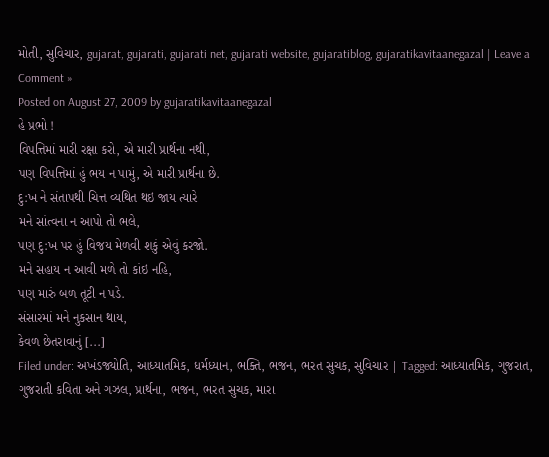મોતી, સુવિચાર, gujarat, gujarati, gujarati net, gujarati website, gujaratiblog, gujaratikavitaanegazal | Leave a Comment »
Posted on August 27, 2009 by gujaratikavitaanegazal
હે પ્રભો !
વિપત્તિમાં મારી રક્ષા કરો, એ મારી પ્રાર્થના નથી,
પણ વિપત્તિમાં હું ભય ન પામું, એ મારી પ્રાર્થના છે.
દુ:ખ ને સંતાપથી ચિત્ત વ્યથિત થઇ જાય ત્યારે
મને સાંત્વના ન આપો તો ભલે,
પણ દુ:ખ પર હું વિજય મેળવી શકું એવું કરજો.
મને સહાય ન આવી મળે તો કાંઇ નહિ,
પણ મારું બળ તૂટી ન પડે.
સંસારમાં મને નુકસાન થાય,
કેવળ છેતરાવાનું [...]
Filed under: અખંડજ્યોતિ, આધ્યાતમિક, ધર્મધ્યાન, ભક્તિ, ભજન, ભરત સુચક, સુવિચાર | Tagged: આધ્યાતમિક, ગુજરાત, ગુજરાતી કવિતા અને ગઝલ, પ્રાર્થના, ભજન, ભરત સુચક, મારા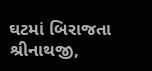ઘટમાં બિરાજતા શ્રીનાથજી,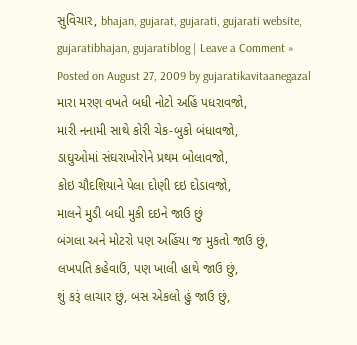સુવિચાર, bhajan, gujarat, gujarati, gujarati website, gujaratibhajan, gujaratiblog | Leave a Comment »
Posted on August 27, 2009 by gujaratikavitaanegazal
મારા મરણ વખતે બધી નોટો અહિં પધરાવજો,
મારી નનામી સાથે કોરી ચેક-બુકો બંધાવજો,
ડાઘુઓમાં સંઘરાખોરોને પ્રથમ બોલાવજો,
કોઇ ચૌદશિયાને પેલા દોણી દઇ દોડાવજો,
માલને મુડી બધી મુકી દઇને જાઉ છું
બંગલા અને મોટરો પણ અહિંયા જ મુકતો જાઉ છું,
લખપતિ કહેવાઉં, પણ ખાલી હાથે જાઉ છું,
શું કરૂં લાચાર છું, બસ એકલો હું જાઉ છું,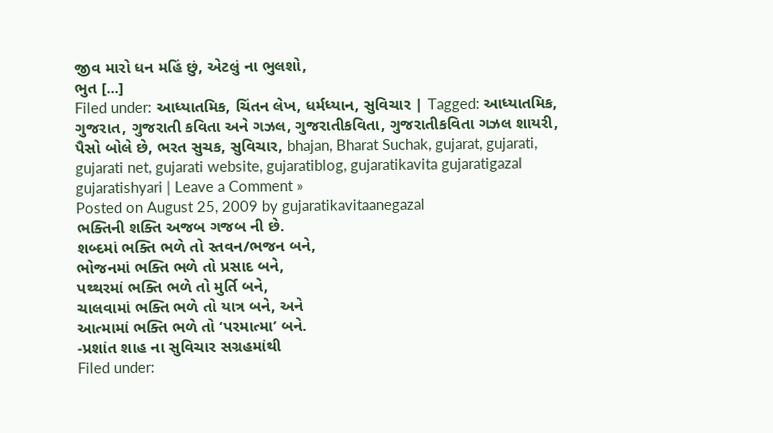જીવ મારો ધન મહિં છું, એટલું ના ભુલશો,
ભુત [...]
Filed under: આધ્યાતમિક, ચિંતન લેખ, ધર્મધ્યાન, સુવિચાર | Tagged: આધ્યાતમિક, ગુજરાત, ગુજરાતી કવિતા અને ગઝલ, ગુજરાતીકવિતા, ગુજરાતીકવિતા ગઝલ શાયરી, પૈસો બોલે છે, ભરત સુચક, સુવિચાર, bhajan, Bharat Suchak, gujarat, gujarati, gujarati net, gujarati website, gujaratiblog, gujaratikavita gujaratigazal gujaratishyari | Leave a Comment »
Posted on August 25, 2009 by gujaratikavitaanegazal
ભક્તિની શક્તિ અજબ ગજબ ની છે.
શબ્દમાં ભક્તિ ભળે તો સ્તવન/ભજન બને,
ભોજનમાં ભક્તિ ભળે તો પ્રસાદ બને,
પથ્થરમાં ભક્તિ ભળે તો મુર્તિ બને,
ચાલવામાં ભક્તિ ભળે તો યાત્ર બને, અને
આત્મામાં ભક્તિ ભળે તો ‘પરમાત્મા’ બને.
-પ્રશાંત શાહ ના સુવિચાર સગ્રહમાંથી
Filed under: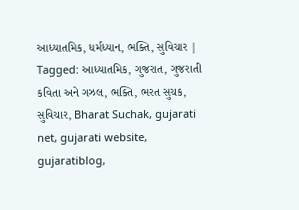આધ્યાતમિક, ધર્મધ્યાન, ભક્તિ, સુવિચાર | Tagged: આધ્યાતમિક, ગુજરાત, ગુજરાતી કવિતા અને ગઝલ, ભક્તિ, ભરત સુચક, સુવિચાર, Bharat Suchak, gujarati net, gujarati website, gujaratiblog,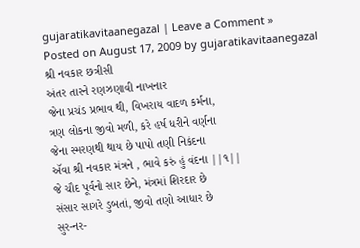gujaratikavitaanegazal | Leave a Comment »
Posted on August 17, 2009 by gujaratikavitaanegazal
શ્રી નવકાર છત્રીસી
અંતર તારને રણઝણાવી નાખનાર
જેના પ્રચંડ પ્રભાવ થી, વિખરાય વાદળ કર્મના,
ત્રણ લોકના જીવો મળી, કરે હર્ષ ધરીને વર્ણના
જેના સ્મરણથી થાય છે પાપો તણી નિકંદના
ઍવા શ્રી નવકાર મંત્રને , ભાવે કરું હું વંદના ||૧||
જે ચૌદ પૂર્વનો સાર છેને, મંત્રમાં શિરદાર છે
સંસાર સાગરે ડુબતાં, જીવો તણો આધાર છે
સુર-નર-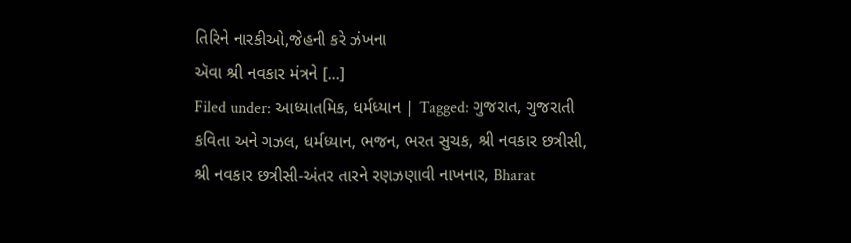તિરિને નારકીઓ,જેહની કરે ઝંખના
ઍવા શ્રી નવકાર મંત્રને [...]
Filed under: આધ્યાતમિક, ધર્મધ્યાન | Tagged: ગુજરાત, ગુજરાતી કવિતા અને ગઝલ, ધર્મધ્યાન, ભજન, ભરત સુચક, શ્રી નવકાર છત્રીસી, શ્રી નવકાર છત્રીસી-અંતર તારને રણઝણાવી નાખનાર, Bharat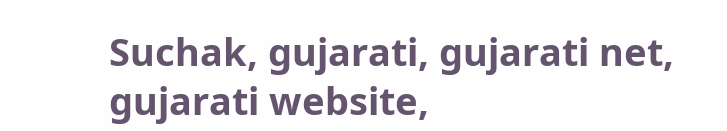Suchak, gujarati, gujarati net, gujarati website,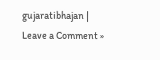gujaratibhajan | Leave a Comment »